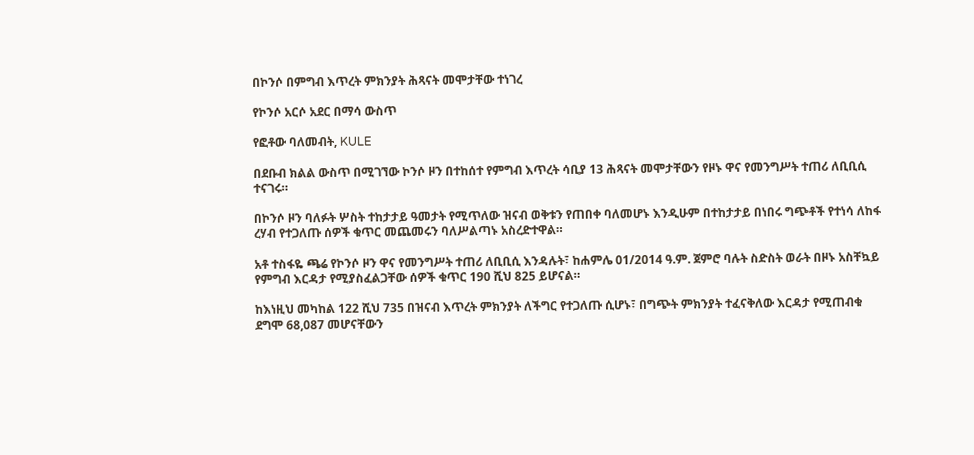በኮንሶ በምግብ እጥረት ምክንያት ሕጻናት መሞታቸው ተነገረ

የኮንሶ አርሶ አደር በማሳ ውስጥ

የፎቶው ባለመብት, KULE

በደቡብ ክልል ውስጥ በሚገኘው ኮንሶ ዞን በተከሰተ የምግብ እጥረት ሳቢያ 13 ሕጻናት መሞታቸውን የዞኑ ዋና የመንግሥት ተጠሪ ለቢቢሲ ተናገሩ።

በኮንሶ ዞን ባለፉት ሦስት ተከታታይ ዓመታት የሚጥለው ዝናብ ወቅቱን የጠበቀ ባለመሆኑ እንዲሁም በተከታታይ በነበሩ ግጭቶች የተነሳ ለከፋ ረሃብ የተጋለጡ ሰዎች ቁጥር መጨመሩን ባለሥልጣኑ አስረድተዋል።

አቶ ተስፋዬ ጫሬ የኮንሶ ዞን ዋና የመንግሥት ተጠሪ ለቢቢሲ እንዳሉት፣ ከሐምሌ 01/2014 ዓ.ም. ጀምሮ ባሉት ስድስት ወራት በዞኑ አስቸኳይ የምግብ እርዳታ የሚያስፈልጋቸው ሰዎች ቁጥር 190 ሺህ 825 ይሆናል።

ከእነዚህ መካከል 122 ሺህ 735 በዝናብ እጥረት ምክንያት ለችግር የተጋለጡ ሲሆኑ፣ በግጭት ምክንያት ተፈናቅለው እርዳታ የሚጠብቁ ደግሞ 68,087 መሆናቸውን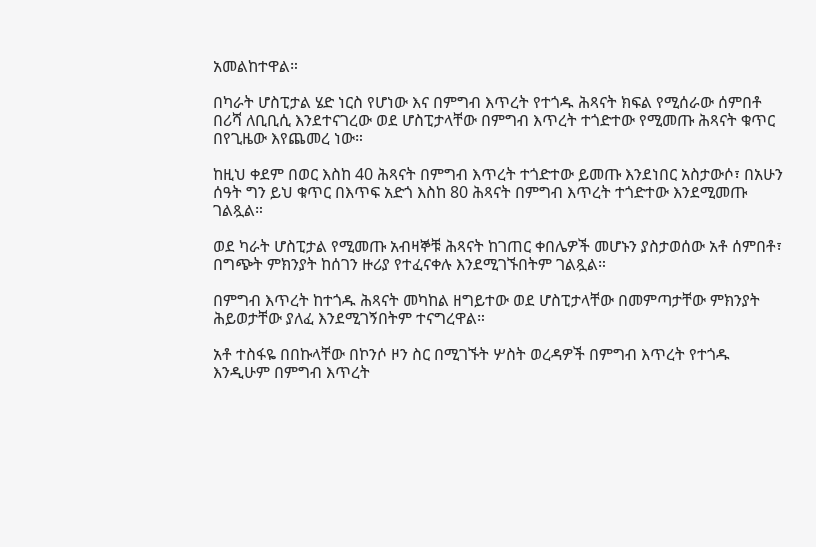አመልከተዋል።

በካራት ሆስፒታል ሄድ ነርስ የሆነው እና በምግብ እጥረት የተጎዱ ሕጻናት ክፍል የሚሰራው ሰምበቶ በሪሻ ለቢቢሲ እንደተናገረው ወደ ሆስፒታላቸው በምግብ እጥረት ተጎድተው የሚመጡ ሕጻናት ቁጥር በየጊዜው እየጨመረ ነው።

ከዚህ ቀደም በወር እስከ 40 ሕጻናት በምግብ እጥረት ተጎድተው ይመጡ እንደነበር አስታውሶ፣ በአሁን ሰዓት ግን ይህ ቁጥር በእጥፍ አድጎ እስከ 80 ሕጻናት በምግብ እጥረት ተጎድተው እንደሚመጡ ገልጿል።

ወደ ካራት ሆስፒታል የሚመጡ አብዛኞቹ ሕጻናት ከገጠር ቀበሌዎች መሆኑን ያስታወሰው አቶ ሰምበቶ፣ በግጭት ምክንያት ከሰገን ዙሪያ የተፈናቀሉ እንደሚገኙበትም ገልጿል።

በምግብ እጥረት ከተጎዱ ሕጻናት መካከል ዘግይተው ወደ ሆስፒታላቸው በመምጣታቸው ምክንያት ሕይወታቸው ያለፈ እንደሚገኝበትም ተናግረዋል።

አቶ ተስፋዬ በበኩላቸው በኮንሶ ዞን ስር በሚገኙት ሦስት ወረዳዎች በምግብ እጥረት የተጎዱ እንዲሁም በምግብ እጥረት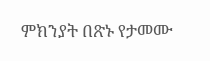ምክንያት በጽኑ የታመሙ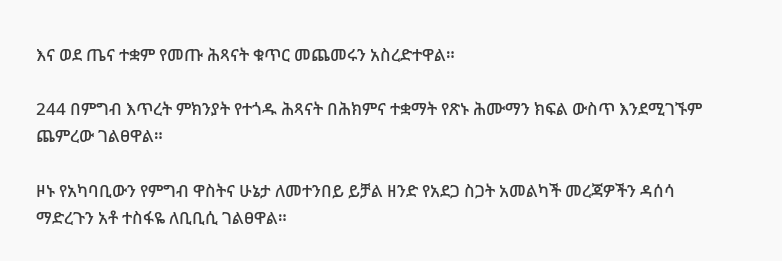እና ወደ ጤና ተቋም የመጡ ሕጻናት ቁጥር መጨመሩን አስረድተዋል።

244 በምግብ እጥረት ምክንያት የተጎዱ ሕጻናት በሕክምና ተቋማት የጽኑ ሕሙማን ክፍል ውስጥ እንደሚገኙም ጨምረው ገልፀዋል።

ዞኑ የአካባቢውን የምግብ ዋስትና ሁኔታ ለመተንበይ ይቻል ዘንድ የአደጋ ስጋት አመልካች መረጃዎችን ዳሰሳ ማድረጉን አቶ ተስፋዬ ለቢቢሲ ገልፀዋል።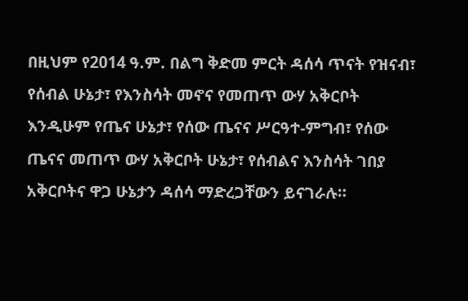በዚህም የ2014 ዓ.ም. በልግ ቅድመ ምርት ዳሰሳ ጥናት የዝናብ፣ የሰብል ሁኔታ፣ የእንስሳት መኖና የመጠጥ ውሃ አቅርቦት እንዲሁም የጤና ሁኔታ፣ የሰው ጤናና ሥርዓተ-ምግብ፣ የሰው ጤናና መጠጥ ውሃ አቅርቦት ሁኔታ፣ የሰብልና እንስሳት ገበያ አቅርቦትና ዋጋ ሁኔታን ዳሰሳ ማድረጋቸውን ይናገራሉ።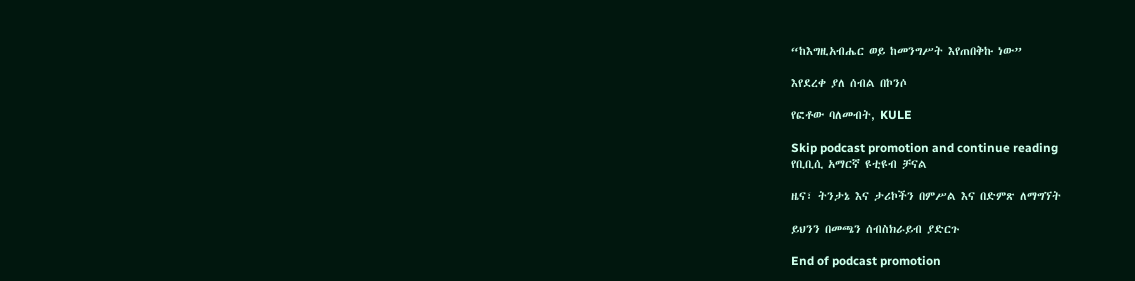“ከእግዚአብሔር ወይ ከመንግሥት እየጠበቅኩ ነው”

እየደረቀ ያለ ሰብል በኮንሶ

የፎቶው ባለመብት, KULE

Skip podcast promotion and continue reading
የቢቢሲ አማርኛ ዩቲዩብ ቻናል

ዜና፣ ትንታኔ እና ታሪኮችን በምሥል እና በድምጽ ለማግኘት

ይህንን በመጫን ሰብስክራይብ ያድርጉ

End of podcast promotion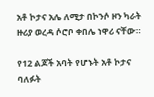አቶ ኮታና አሌ ለሚታ በኮንሶ ዞን ካራት ዙሪያ ወረዳ ሶሮቦ ቀበሌ ነዋሪ ናቸው።

የ12 ልጆች አባት የሆኑት አቶ ኮታና ባለፉት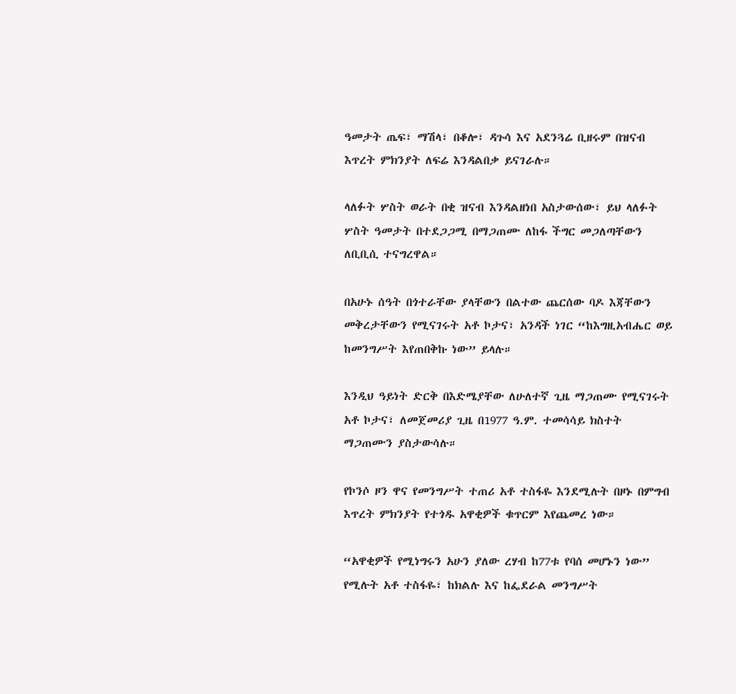ዓመታት ጤፍ፣ ማሽላ፣ በቆሎ፣ ዳጉሳ እና አደንጓሬ ቢዘሩም በዝናብ እጥረት ምክንያት ለፍሬ እንዳልበቃ ይናገራሉ።

ላለፉት ሦስት ወራት በቂ ዝናብ እንዳልዘነበ አስታውሰው፣ ይህ ላለፉት ሦስት ዓመታት በተደጋጋሚ በማጋጠሙ ለከፋ ችግር መጋለጣቸውን ለቢቢሲ ተናግረዋል።

በአሁኑ ሰዓት በጎተራቸው ያላቸውን በልተው ጨርሰው ባዶ እጃቸውን መቅረታቸውን የሚናገሩት አቶ ኮታና፣ አንዳች ነገር “ከእግዚአብሔር ወይ ከመንግሥት እየጠበቅኩ ነው” ይላሉ።

እንዲህ ዓይነት ድርቅ በእድሜያቸው ለሁለተኛ ጊዜ ማጋጠሙ የሚናገሩት አቶ ኮታና፣ ለመጀመሪያ ጊዜ በ1977 ዓ.ም. ተመሳሳይ ክስተት ማጋጠሙን ያስታውሳሉ።

የኮንሶ ዞን ዋና የመንግሥት ተጠሪ አቶ ተስፋዬ እንደሚሉት በዞኑ በምግብ እጥረት ምክንያት የተጎዱ አዋቂዎች ቁጥርም እየጨመረ ነው።

“አዋቂዎች የሚነግሩን አሁን ያለው ረሃብ ከ77ቱ የባሰ መሆኑን ነው” የሚሉት አቶ ተስፋዬ፣ ከክልሉ እና ከፌደራል መንግሥት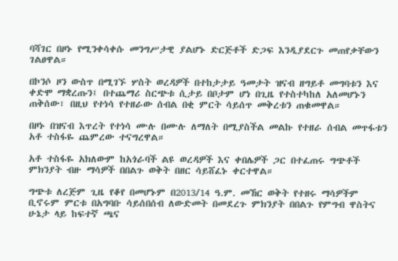ባሻገር በዞኑ የሚንቀሳቀሱ መንግሥታዊ ያልሆኑ ድርጅቶች ድጋፍ እንዲያደርጉ መጠየቃቸውን ገልፀዋል።

በኮንሶ ዞን ውስጥ በሚገኙ ሦስት ወረዳዎች በተከታታይ ዓመታት ዝናብ ዘግይቶ መግባቱን እና ቀድሞ ማቋረጡን፤ በተጨማሪ ስርጭቱ ሲታይ በቦታም ሆነ በጊዜ የተስተካከለ አለመሆኑን ጠቅሰው፣ በዚህ የተነሳ የተዘራው ሰብል በቂ ምርት ሳይሰጥ መቅረቱን ጠቁመዋል።

በዞኑ በዝናብ እጥረት የተነሳ ሙሉ በሙሉ ለማለት በሚያስችል መልኩ የተዘራ ሰብል መጥፋቱን አቶ ተስፋዬ ጨምረው ተናግረዋል።

አቶ ተስፋዬ አክለውም ከአጎራባች ልዩ ወረዳዎች እና ቀበሌዎች ጋር በተፈጠሩ ግጭቶች ምክንያት ብዙ ማሳዎች በበልጉ ወቅት በዘር ሳይሸፈኑ ቀርተዋል።

ግጭቱ ለረጅም ጊዜ የቆየ በመሆኑም በ2013/14 ዓ.ም. መኸር ወቅት የተዘሩ ማሳዎችም ቢኖሩም ምርቱ በአግባቡ ሳይሰበሰብ ለውድመት በመደረጉ ምክንያት በበልጉ የምግብ ዋስትና ሁኔታ ላይ ከፍተኛ ጫና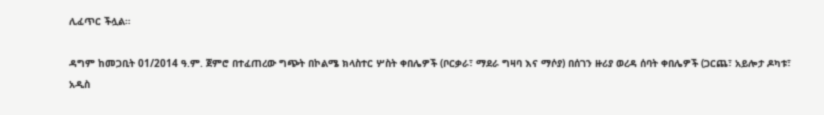ሊፈጥር ችሏል።

ዳግም ከመጋቢት 01/2014 ዓ.ም. ጀምሮ በተፈጠረው ግጭት በኮልሜ ክላስተር ሦስት ቀበሌዎች (ቦርቃራ፣ ማደራ ግዛባ እና ማሶያ) በሰገን ዙሪያ ወረዳ ሰባት ቀበሌዎች (ጋርጨ፣ አይሎታ ዶካቱ፣ አዲስ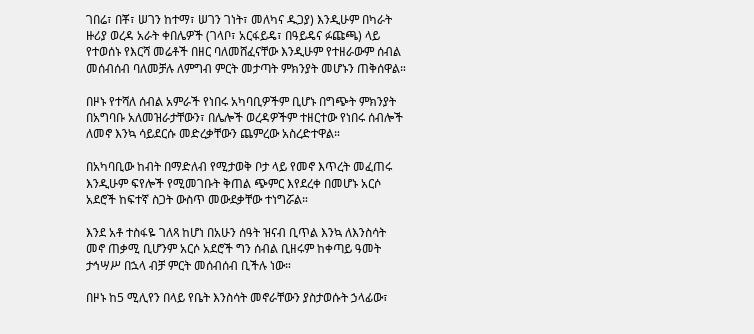ገበሬ፣ በቾ፣ ሠገን ከተማ፣ ሠገን ገነት፣ መለካና ዱጋያ) እንዲሁም በካራት ዙሪያ ወረዳ አራት ቀበሌዎች (ገላቦ፣ አርፋይዴ፣ በዓይዴና ፉጩጫ) ላይ የተወሰኑ የእርሻ መሬቶች በዘር ባለመሸፈናቸው እንዲሁም የተዘራውም ሰብል መሰብሰብ ባለመቻሉ ለምግብ ምርት መታጣት ምክንያት መሆኑን ጠቅሰዋል።

በዞኑ የተሻለ ሰብል አምራች የነበሩ አካባቢዎችም ቢሆኑ በግጭት ምክንያት በአግባቡ አለመዝራታቸውን፣ በሌሎች ወረዳዎችም ተዘርተው የነበሩ ሰብሎች ለመኖ እንኳ ሳይደርሱ መድረቃቸውን ጨምረው አስረድተዋል።

በአካባቢው ከብት በማድለብ የሚታወቅ ቦታ ላይ የመኖ እጥረት መፈጠሩ እንዲሁም ፍየሎች የሚመገቡት ቅጠል ጭምር እየደረቀ በመሆኑ አርሶ አደሮች ከፍተኛ ስጋት ውስጥ መውደቃቸው ተነግሯል።

እንደ አቶ ተስፋዬ ገለጻ ከሆነ በአሁን ሰዓት ዝናብ ቢጥል እንኳ ለእንስሳት መኖ ጠቃሚ ቢሆንም አርሶ አደሮች ግን ሰብል ቢዘሩም ከቀጣይ ዓመት ታኅሣሥ በኋላ ብቻ ምርት መሰብሰብ ቢችሉ ነው።

በዞኑ ከ5 ሚሊየን በላይ የቤት እንስሳት መኖራቸውን ያስታወሱት ኃላፊው፣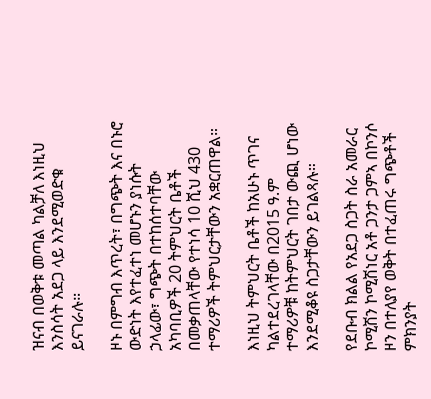ዝናብ በወቅቱ መጣል ካልቻለ እነዚህ እንስሳት አደጋ ላይ እንደሚወድቁ ይናገራሉ።

ዞኑ በምግብ እጥረት፣ በግጭት እና በኑሮ ውድነት እየተፈተነ መሆኑን ያነሱት ኃላፊው፣ ግጭት በተከሰተባቸው አካባቢዎች 20 ትምህርት ቤቶች በመቃጠላቸው የተነሳ 10 ሺህ 430 ተማሪዎች ትምህርታቸውን አቋርጠዋል።

እነዚህ ትምህርት ቤቶች ከአሁኑ ጥገና ካልተደረገላቸው በ2015 ዓ.ም ተማሪዎቹ ከትምህርት ገበታ ውጪ ሆነው እንደሚቆዩ ስጋታቸውን ይገልጻሉ።

የደቡብ ክልል የአደጋ ስጋት ስራ አመራር ኮሚሽን ኮሚሽነር አቶ ጋንታ ጋምኣ በኮንሶ ዞን በተለያየ ወቅት በተፈጠሩ ግጭቶች ምክንያት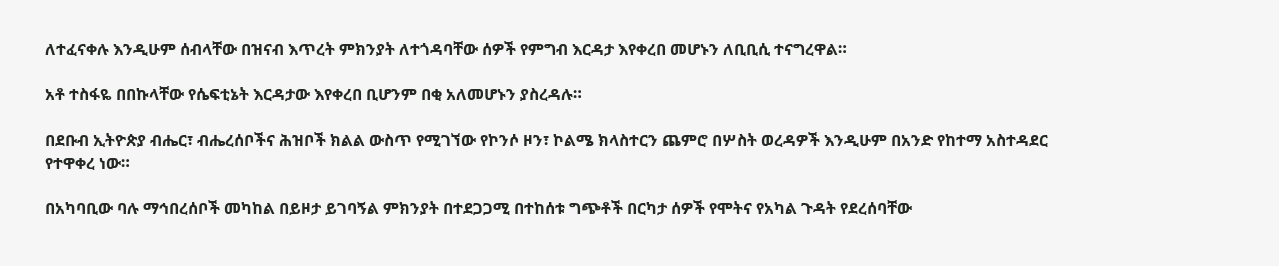ለተፈናቀሉ እንዲሁም ሰብላቸው በዝናብ እጥረት ምክንያት ለተጎዳባቸው ሰዎች የምግብ እርዳታ እየቀረበ መሆኑን ለቢቢሲ ተናግረዋል።

አቶ ተስፋዬ በበኩላቸው የሴፍቲኔት እርዳታው እየቀረበ ቢሆንም በቂ አለመሆኑን ያስረዳሉ።

በደቡብ ኢትዮጵያ ብሔር፣ ብሔረሰቦችና ሕዝቦች ክልል ውስጥ የሚገኘው የኮንሶ ዞን፣ ኮልሜ ክላስተርን ጨምሮ በሦስት ወረዳዎች እንዲሁም በአንድ የከተማ አስተዳደር የተዋቀረ ነው።

በአካባቢው ባሉ ማኅበረሰቦች መካከል በይዞታ ይገባኝል ምክንያት በተደጋጋሚ በተከሰቱ ግጭቶች በርካታ ሰዎች የሞትና የአካል ጉዳት የደረሰባቸው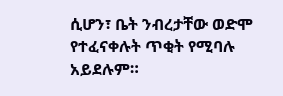ሲሆን፣ ቤት ንብረታቸው ወድሞ የተፈናቀሉት ጥቂት የሚባሉ አይደሉም።